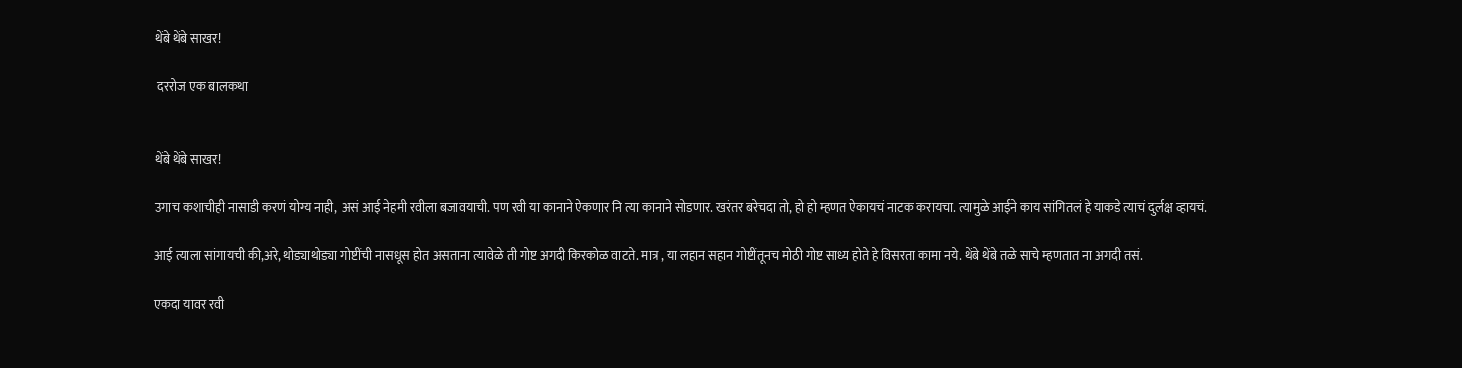थेंबे थेंबे साखर!

 दररोज एक बालकथा


थेंबे थेंबे साखर!

उगाच कशाचीही नासाडी करणं योग्य नाही,  असं आई नेहमी रवीला बजावयाची. पण रवी या कानाने ऐकणार नि त्या कानाने सोडणार. खरंतर बरेचदा तो, हो हो म्हणत ऐकायचं नाटक करायचा. त्यामुळे आईने काय सांगितलं हे याकडे त्याचं दुर्लक्ष व्हायचं.

आई त्याला सांगायची की,अरे, थोड्याथोड्या गोष्टींची नासधूस होत असताना त्यावेळे ती गोष्ट अगदी किरकोळ वाटते. मात्र , या लहान सहान गोष्टींतूनच मोठी गोष्ट साध्य होते हे विसरता कामा नये. थेंबे थेंबे तळे साचे म्हणतात ना अगदी तसं.

एकदा यावर रवी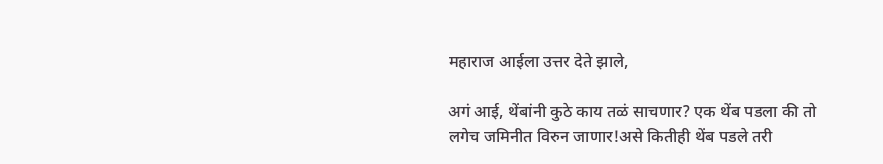महाराज आईला उत्तर देते झाले,

अगं आई, थेंबांनी कुठे काय तळं साचणार? एक थेंब पडला की तो लगेच जमिनीत विरुन जाणार!असे कितीही थेंब पडले तरी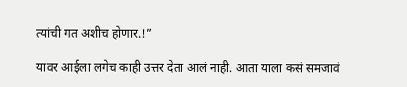त्यांची गत अशीच होणार.!”

यावर आईला लगेच काही उत्तर देता आलं नाही. आता याला कसं समजावं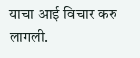याचा आई विचार करु लागली.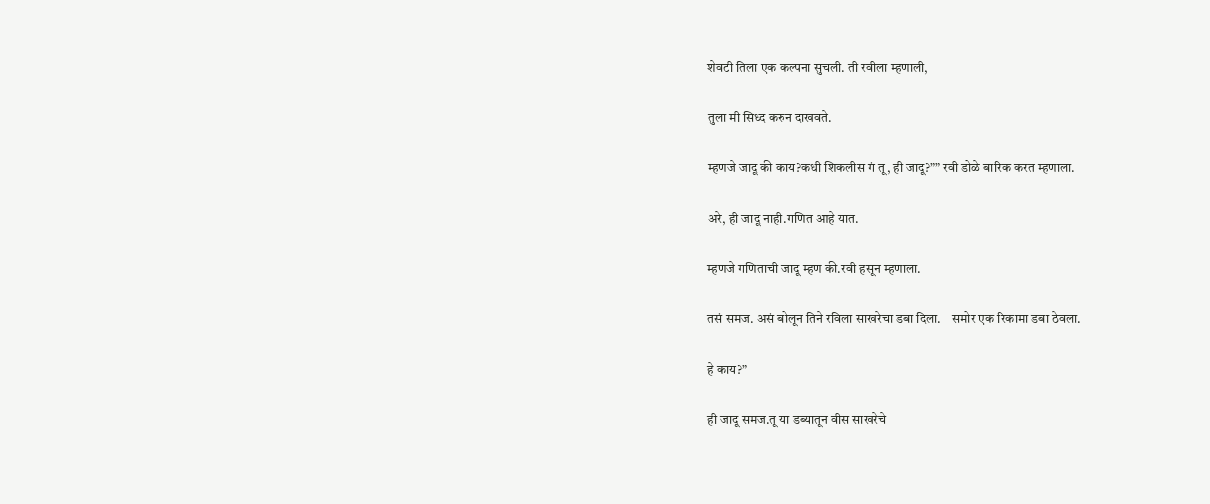शेवटी तिला एक कल्पना सुचली. ती रवीला म्हणाली,

तुला मी सिध्द करुन दाखवते.

म्हणजे जादू की काय?कधी शिकलीस गं तू, ही जादू?”” रवी डोळे बारिक करत म्हणाला.

अरे, ही जादू नाही.गणित आहे यात.

म्हणजे गणिताची जादू म्हण की.रवी हसून म्हणाला.

तसं समज. असं बोलून तिने रविला साखरेचा डबा दिला.    समोर एक रिकामा डबा ठेवला.

हे काय?”

ही जादू समज.तू या डब्यातून वीस साखरेचे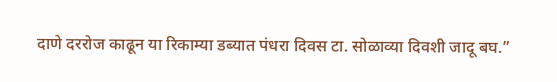दाणे दररोज काढून या रिकाम्या डब्यात पंधरा दिवस टा. सोळाव्या दिवशी जादू बघ.”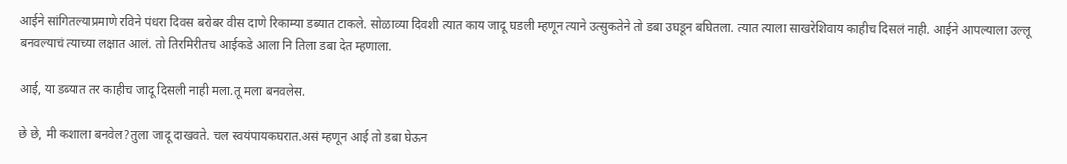आईने सांगितल्याप्रमाणे रविने पंधरा दिवस बरोबर वीस दाणे रिकाम्या डब्यात टाकले. सोळाव्या दिवशी त्यात काय जादू घडली म्हणून त्याने उत्सुकतेने तो डबा उघडून बघितला. त्यात त्याला साखरेशिवाय काहीच दिसलं नाही. आईने आपल्याला उल्लू बनवल्याचं त्याच्या लक्षात आलं. तो तिरमिरीतच आईकडे आला नि तिला डबा देत म्हणाला.

आई, या डब्यात तर काहीच जादू दिसली नाही मला.तू मला बनवलेस.

छे छे, मी कशाला बनवेल?तुला जादू दाखवते. चल स्वयंपायकघरात.असं म्हणून आई तो डबा घेऊन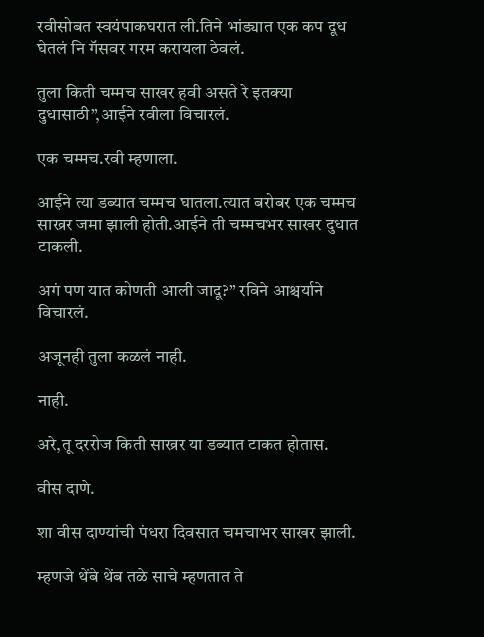रवीसोबत स्वयंपाकघरात ली.तिने भांड्यात एक कप दूध घेतलं नि गॅसवर गरम करायला ठेवलं.

तुला किती चम्मच साखर हवी असते रे इतक्या दुधासाठी”,आईने रवीला विचारलं.

एक चम्मच.रवी म्हणाला.

आईने त्या डब्यात चम्मच घातला.त्यात बरोबर एक चम्मच साख्रर जमा झाली होती.आईने ती चम्मचभर साखर दुधात टाकली.

अगं पण यात कोणती आली जादू?” रविने आश्चर्याने विचारलं.

अजूनही तुला कळलं नाही.

नाही.

अरे,तू दररोज किती साख्रर या डब्यात टाकत होतास.

वीस दाणे.

शा वीस दाण्यांची पंधरा दिवसात चमचाभर साखर झाली.

म्हणजे थेंबे थेंब तळे साचे म्हणतात ते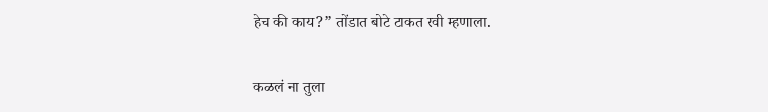हेच की काय?” तोंडात बोटे टाकत रवी म्हणाला.

कळलं ना तुला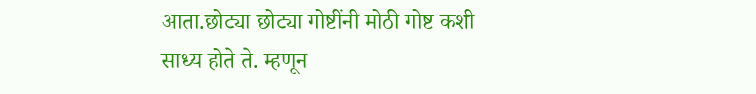आता.छोट्या छोट्या गोष्टींनी मोठी गोष्ट कशी साध्य होते ते. म्हणून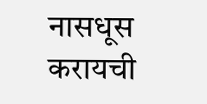नासधूस करायची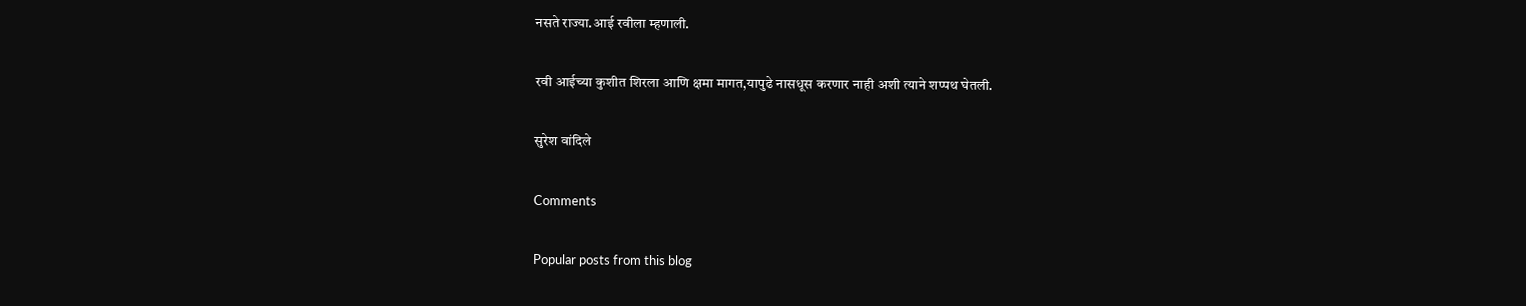नसते राज्या.आई रवीला म्हणाली.

रवी आईच्या कुशीत शिरला आणि क्षमा मागत,यापुढे नासधूस करणार नाही अशी त्याने शप्पथ घेतली.

सुरेश वांदिले

Comments

Popular posts from this blog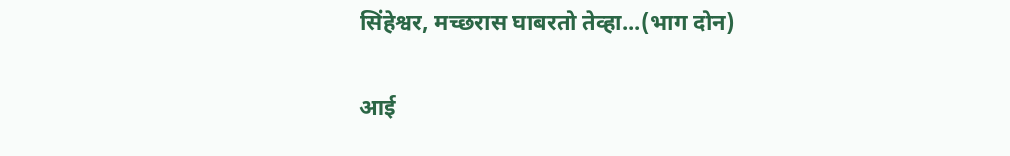सिंहेश्वर, मच्छरास घाबरतो तेव्हा...(भाग दोन)

आई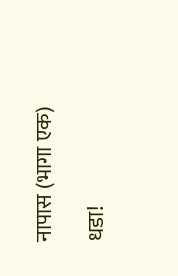नापास (भागा एक)

धडा!